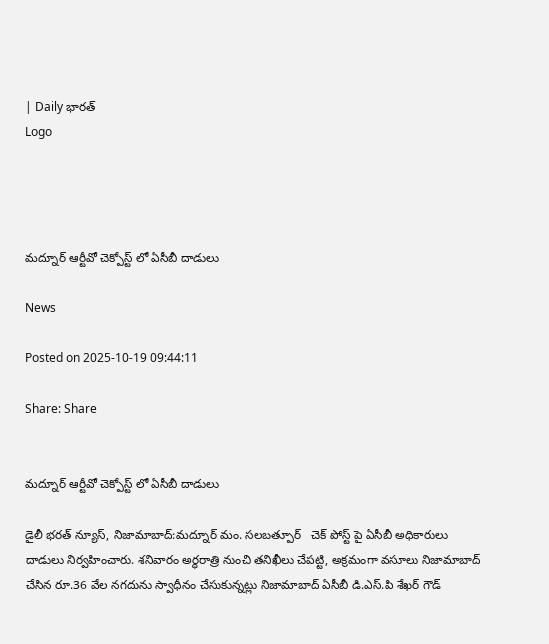| Daily భారత్
Logo




మద్నూర్ ఆర్టీవో చెక్పోస్ట్ లో ఏసీబీ దాడులు

News

Posted on 2025-10-19 09:44:11

Share: Share


మద్నూర్ ఆర్టీవో చెక్పోస్ట్ లో ఏసీబీ దాడులు

డైలీ భరత్ న్యూస్, నిజామాబాద్:మద్నూర్ మం. సలబత్పూర్   చెక్ పోస్ట్ పై ఏసీబీ అధికారులు దాడులు నిర్వహించారు. శనివారం అర్ధరాత్రి నుంచి తనిఖీలు చేపట్టి, అక్రమంగా వసూలు నిజామాబాద్ చేసిన రూ.36 వేల నగదును స్వాధీనం చేసుకున్నట్లు నిజామాబాద్ ఏసీబీ డి.ఎస్.పి శేఖర్ గౌడ్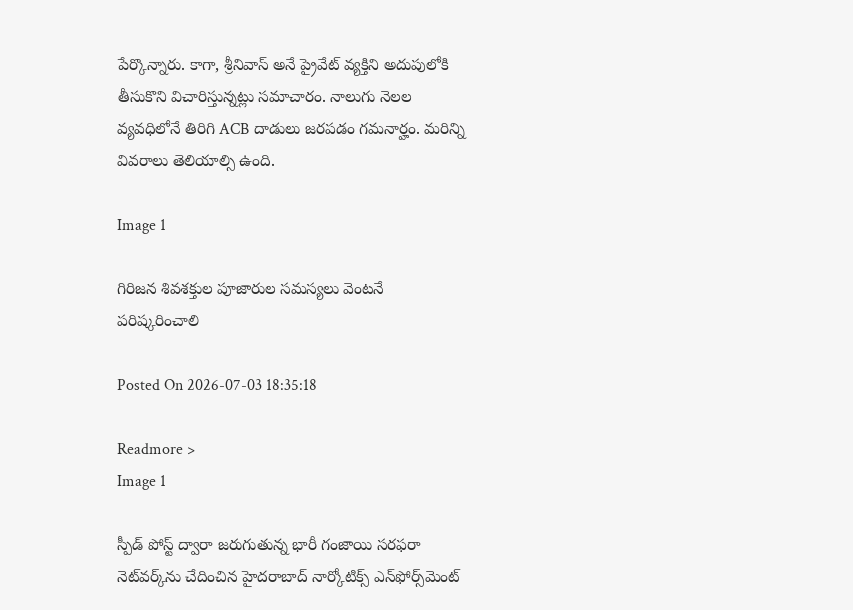పేర్కొన్నారు. కాగా, శ్రీనివాస్ అనే ప్రైవేట్ వ్యక్తిని అదుపులోకి తీసుకొని విచారిస్తున్నట్లు సమాచారం. నాలుగు నెలల వ్యవధిలోనే తిరిగి ACB దాడులు జరపడం గమనార్హం. మరిన్ని వివరాలు తెలియాల్సి ఉంది.

Image 1

గిరిజన శివశక్తుల పూజారుల సమస్యలు వెంటనే పరిష్కరించాలి

Posted On 2026-07-03 18:35:18

Readmore >
Image 1

స్పీడ్ పోస్ట్ ద్వారా జరుగుతున్న భారీ గంజాయి సరఫరా నెట్‌వర్క్‌ను చేదించిన హైదరాబాద్ నార్కోటిక్స్ ఎన్‌ఫోర్స్‌మెంట్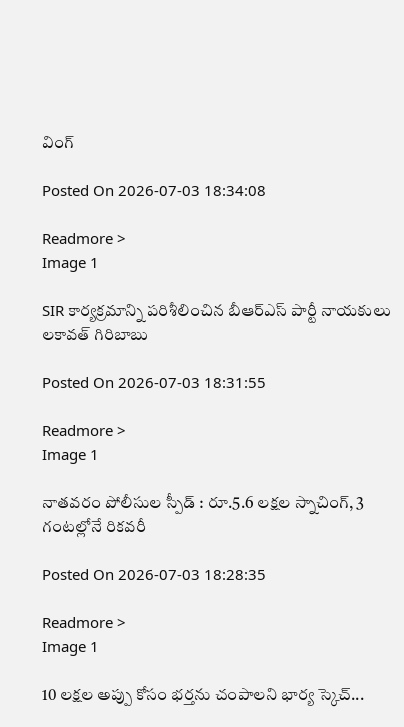వింగ్

Posted On 2026-07-03 18:34:08

Readmore >
Image 1

SIR కార్యక్రమాన్ని పరిశీలించిన బీఆర్ఎస్ పార్టీ నాయకులు లకావత్ గిరిబాబు

Posted On 2026-07-03 18:31:55

Readmore >
Image 1

నాతవరం పోలీసుల స్పీడ్ : రూ.5.6 లక్షల స్నాచింగ్, 3 గంటల్లోనే రికవరీ

Posted On 2026-07-03 18:28:35

Readmore >
Image 1

10 లక్షల అప్పు కోసం భర్తను చంపాలని భార్య స్కెచ్...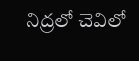నిద్రలో చెవిలో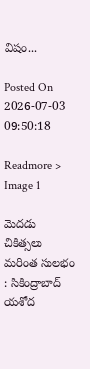విషం...

Posted On 2026-07-03 09:50:18

Readmore >
Image 1

మెదడు చికిత్సలు మరింత సులభం : సికింద్రాబాద్ యశోద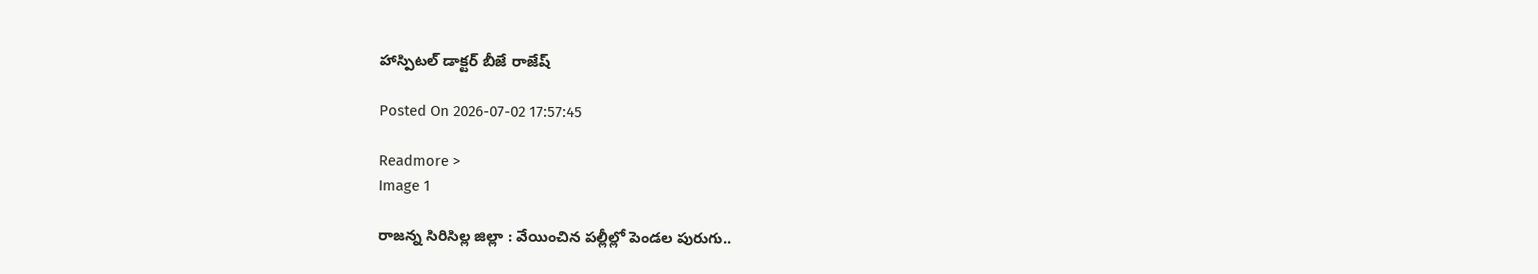హాస్పిటల్ డాక్టర్ బీజే రాజేష్

Posted On 2026-07-02 17:57:45

Readmore >
Image 1

రాజన్న సిరిసిల్ల జిల్లా : వేయించిన పల్లీల్లో పెండల పురుగు..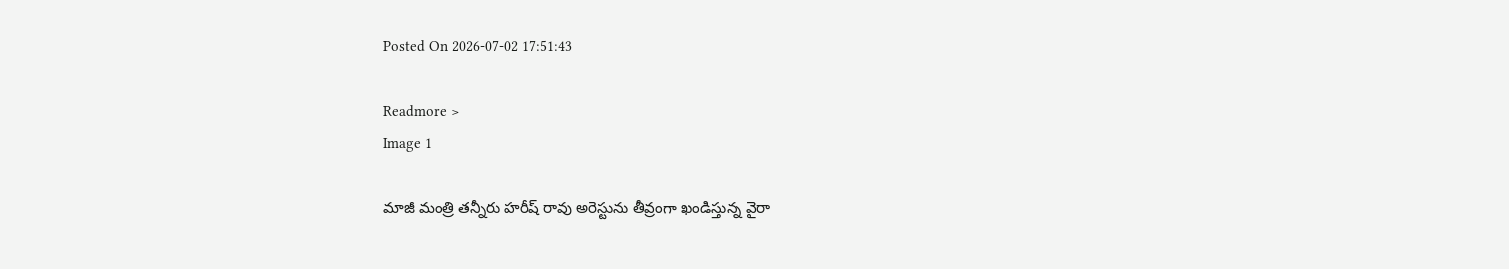Posted On 2026-07-02 17:51:43

Readmore >
Image 1

మాజీ మంత్రి తన్నీరు హరీష్ రావు అరెస్టును తీవ్రంగా ఖండిస్తున్న వైరా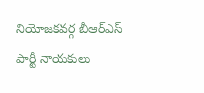నియోజకవర్గ బీఆర్ఎస్ పార్టీ నాయకులు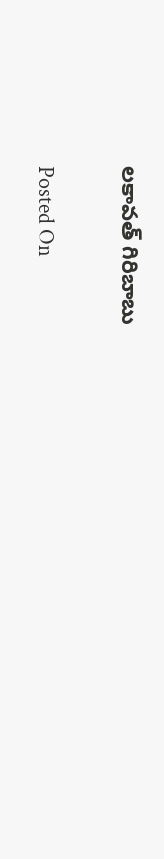లకావత్ గిరిబాబు

Posted On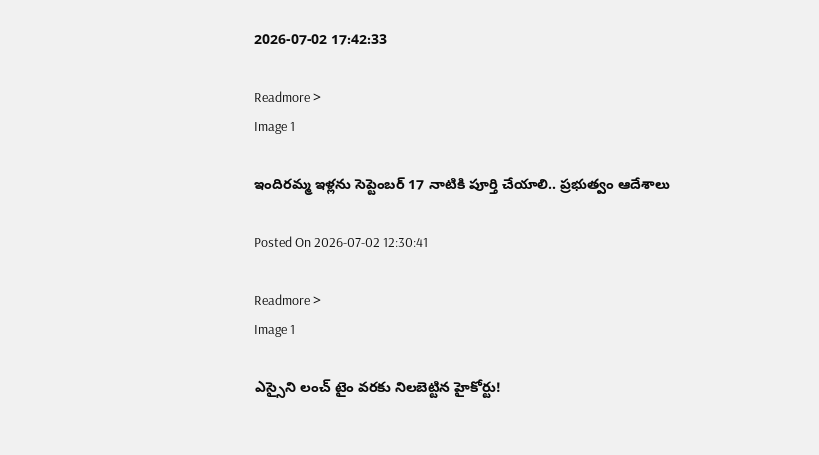2026-07-02 17:42:33

Readmore >
Image 1

ఇందిరమ్మ ఇళ్లను సెప్టెంబర్ 17 నాటికి పూర్తి చేయాలి.. ప్రభుత్వం ఆదేశాలు

Posted On 2026-07-02 12:30:41

Readmore >
Image 1

ఎస్సైని లంచ్‌ టైం వరకు నిలబెట్టిన హైకోర్టు!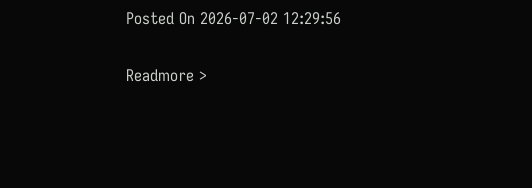Posted On 2026-07-02 12:29:56

Readmore >